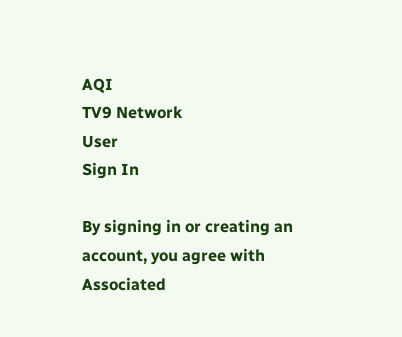AQI
TV9 Network
User
Sign In

By signing in or creating an account, you agree with Associated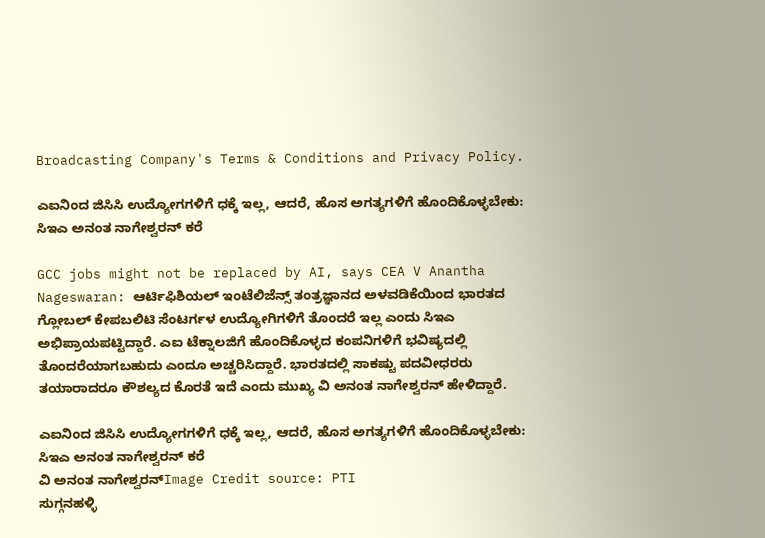Broadcasting Company's Terms & Conditions and Privacy Policy.

ಎಐನಿಂದ ಜಿಸಿಸಿ ಉದ್ಯೋಗಗಳಿಗೆ ಧಕ್ಕೆ ಇಲ್ಲ, ಆದರೆ, ಹೊಸ ಅಗತ್ಯಗಳಿಗೆ ಹೊಂದಿಕೊಳ್ಳಬೇಕು: ಸಿಇಎ ಅನಂತ ನಾಗೇಶ್ವರನ್ ಕರೆ

GCC jobs might not be replaced by AI, says CEA V Anantha Nageswaran: ಆರ್ಟಿಫಿಶಿಯಲ್ ಇಂಟೆಲಿಜೆನ್ಸ್ ತಂತ್ರಜ್ಞಾನದ ಅಳವಡಿಕೆಯಿಂದ ಭಾರತದ ಗ್ಲೋಬಲ್ ಕೇಪಬಲಿಟಿ ಸೆಂಟರ್ಗಳ ಉದ್ಯೋಗಿಗಳಿಗೆ ತೊಂದರೆ ಇಲ್ಲ ಎಂದು ಸಿಇಎ ಅಭಿಪ್ರಾಯಪಟ್ಟಿದ್ದಾರೆ. ಎಐ ಟೆಕ್ನಾಲಜಿಗೆ ಹೊಂದಿಕೊಳ್ಳದ ಕಂಪನಿಗಳಿಗೆ ಭವಿಷ್ಯದಲ್ಲಿ ತೊಂದರೆಯಾಗಬಹುದು ಎಂದೂ ಅಚ್ಚರಿಸಿದ್ದಾರೆ. ಭಾರತದಲ್ಲಿ ಸಾಕಷ್ಟು ಪದವೀಧರರು ತಯಾರಾದರೂ ಕೌಶಲ್ಯದ ಕೊರತೆ ಇದೆ ಎಂದು ಮುಖ್ಯ ವಿ ಅನಂತ ನಾಗೇಶ್ವರನ್ ಹೇಳಿದ್ದಾರೆ.

ಎಐನಿಂದ ಜಿಸಿಸಿ ಉದ್ಯೋಗಗಳಿಗೆ ಧಕ್ಕೆ ಇಲ್ಲ, ಆದರೆ, ಹೊಸ ಅಗತ್ಯಗಳಿಗೆ ಹೊಂದಿಕೊಳ್ಳಬೇಕು: ಸಿಇಎ ಅನಂತ ನಾಗೇಶ್ವರನ್ ಕರೆ
ವಿ ಅನಂತ ನಾಗೇಶ್ವರನ್Image Credit source: PTI
ಸುಗ್ಗನಹಳ್ಳಿ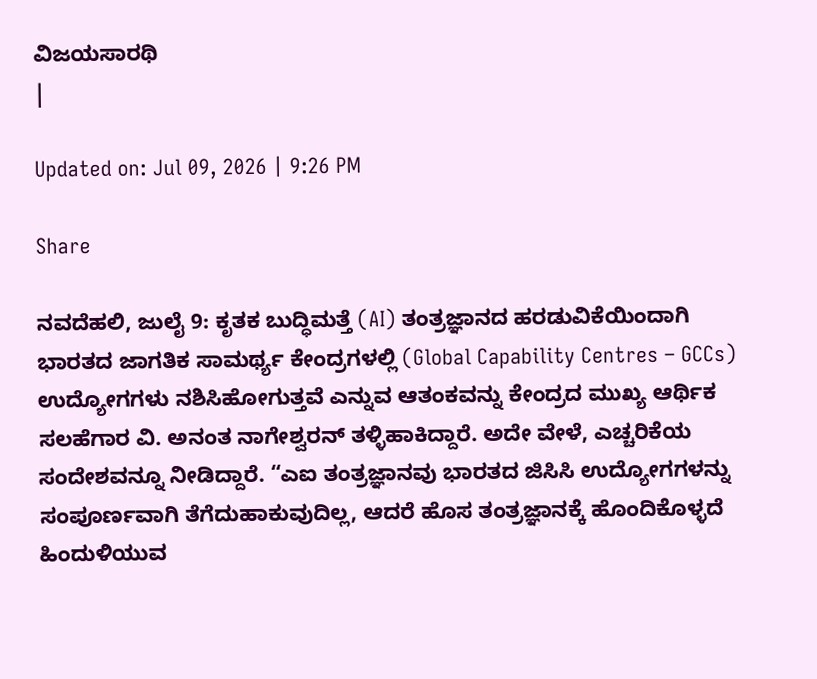ವಿಜಯಸಾರಥಿ
|

Updated on: Jul 09, 2026 | 9:26 PM

Share

ನವದೆಹಲಿ, ಜುಲೈ 9: ಕೃತಕ ಬುದ್ಧಿಮತ್ತೆ (AI) ತಂತ್ರಜ್ಞಾನದ ಹರಡುವಿಕೆಯಿಂದಾಗಿ ಭಾರತದ ಜಾಗತಿಕ ಸಾಮರ್ಥ್ಯ ಕೇಂದ್ರಗಳಲ್ಲಿ (Global Capability Centres – GCCs) ಉದ್ಯೋಗಗಳು ನಶಿಸಿಹೋಗುತ್ತವೆ ಎನ್ನುವ ಆತಂಕವನ್ನು ಕೇಂದ್ರದ ಮುಖ್ಯ ಆರ್ಥಿಕ ಸಲಹೆಗಾರ ವಿ. ಅನಂತ ನಾಗೇಶ್ವರನ್ ತಳ್ಳಿಹಾಕಿದ್ದಾರೆ. ಅದೇ ವೇಳೆ, ಎಚ್ಚರಿಕೆಯ ಸಂದೇಶವನ್ನೂ ನೀಡಿದ್ದಾರೆ. “ಎಐ ತಂತ್ರಜ್ಞಾನವು ಭಾರತದ ಜಿಸಿಸಿ ಉದ್ಯೋಗಗಳನ್ನು ಸಂಪೂರ್ಣವಾಗಿ ತೆಗೆದುಹಾಕುವುದಿಲ್ಲ, ಆದರೆ ಹೊಸ ತಂತ್ರಜ್ಞಾನಕ್ಕೆ ಹೊಂದಿಕೊಳ್ಳದೆ ಹಿಂದುಳಿಯುವ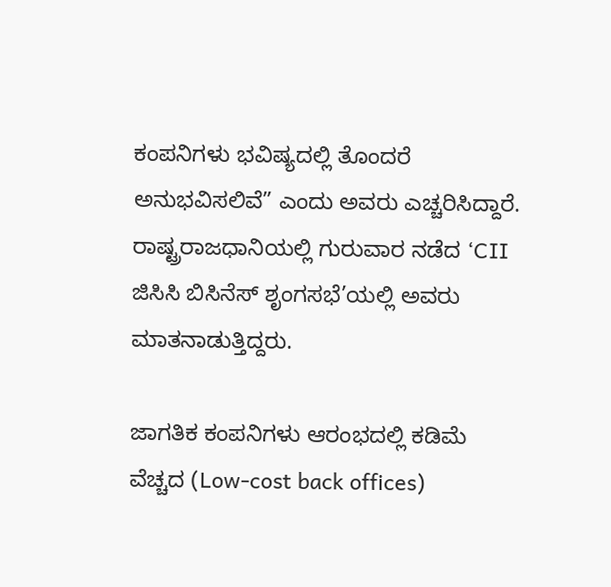ಕಂಪನಿಗಳು ಭವಿಷ್ಯದಲ್ಲಿ ತೊಂದರೆ ಅನುಭವಿಸಲಿವೆ” ಎಂದು ಅವರು ಎಚ್ಚರಿಸಿದ್ದಾರೆ. ರಾಷ್ಟ್ರರಾಜಧಾನಿಯಲ್ಲಿ ಗುರುವಾರ ನಡೆದ ‘CII ಜಿಸಿಸಿ ಬಿಸಿನೆಸ್ ಶೃಂಗಸಭೆ’ಯಲ್ಲಿ ಅವರು ಮಾತನಾಡುತ್ತಿದ್ದರು.

ಜಾಗತಿಕ ಕಂಪನಿಗಳು ಆರಂಭದಲ್ಲಿ ಕಡಿಮೆ ವೆಚ್ಚದ (Low-cost back offices)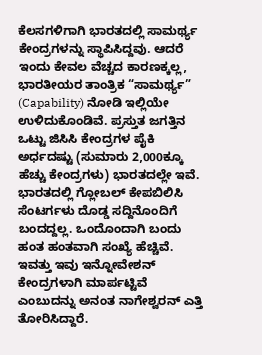ಕೆಲಸಗಳಿಗಾಗಿ ಭಾರತದಲ್ಲಿ ಸಾಮರ್ಥ್ಯ ಕೇಂದ್ರಗಳನ್ನು ಸ್ಥಾಪಿಸಿದ್ದವು. ಆದರೆ ಇಂದು ಕೇವಲ ವೆಚ್ಚದ ಕಾರಣಕ್ಕಲ್ಲ, ಭಾರತೀಯರ ತಾಂತ್ರಿಕ “ಸಾಮರ್ಥ್ಯ” (Capability) ನೋಡಿ ಇಲ್ಲಿಯೇ ಉಳಿದುಕೊಂಡಿವೆ. ಪ್ರಸ್ತುತ ಜಗತ್ತಿನ ಒಟ್ಟು ಜಿಸಿಸಿ ಕೇಂದ್ರಗಳ ಪೈಕಿ ಅರ್ಧದಷ್ಟು (ಸುಮಾರು 2,000ಕ್ಕೂ ಹೆಚ್ಚು ಕೇಂದ್ರಗಳು) ಭಾರತದಲ್ಲೇ ಇವೆ. ಭಾರತದಲ್ಲಿ ಗ್ಲೋಬಲ್ ಕೇಪಬಿಲಿಸಿ ಸೆಂಟರ್ಗಳು ದೊಡ್ಡ ಸದ್ದಿನೊಂದಿಗೆ ಬಂದದ್ದಲ್ಲ. ಒಂದೊಂದಾಗಿ ಬಂದು ಹಂತ ಹಂತವಾಗಿ ಸಂಖ್ಯೆ ಹೆಚ್ಚಿವೆ. ಇವತ್ತು ಇವು ಇನ್ನೋವೇಶನ್ ಕೇಂದ್ರಗಳಾಗಿ ಮಾರ್ಪಟ್ಟಿವೆ ಎಂಬುದನ್ನು ಅನಂತ ನಾಗೇಶ್ವರನ್ ಎತ್ತಿ ತೋರಿಸಿದ್ದಾರೆ.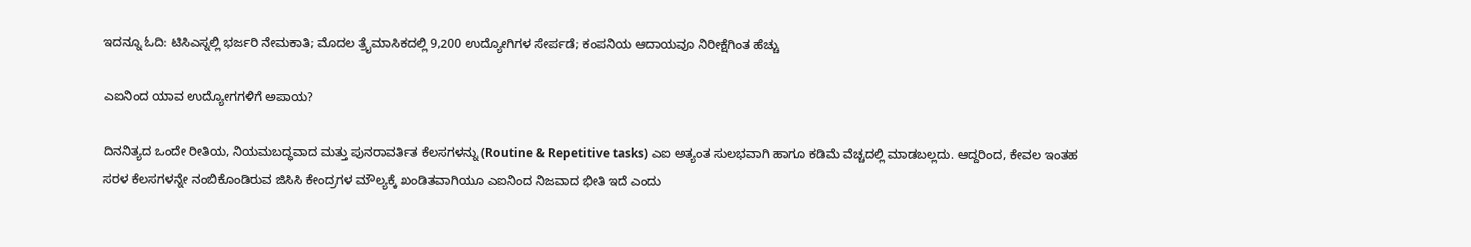ಇದನ್ನೂ ಓದಿ: ಟಿಸಿಎಸ್ನಲ್ಲಿ ಭರ್ಜರಿ ನೇಮಕಾತಿ; ಮೊದಲ ತ್ರೈಮಾಸಿಕದಲ್ಲಿ 9,200 ಉದ್ಯೋಗಿಗಳ ಸೇರ್ಪಡೆ; ಕಂಪನಿಯ ಆದಾಯವೂ ನಿರೀಕ್ಷೆಗಿಂತ ಹೆಚ್ಚು

ಎಐನಿಂದ ಯಾವ ಉದ್ಯೋಗಗಳಿಗೆ ಅಪಾಯ?

ದಿನನಿತ್ಯದ ಒಂದೇ ರೀತಿಯ, ನಿಯಮಬದ್ಧವಾದ ಮತ್ತು ಪುನರಾವರ್ತಿತ ಕೆಲಸಗಳನ್ನು (Routine & Repetitive tasks) ಎಐ ಅತ್ಯಂತ ಸುಲಭವಾಗಿ ಹಾಗೂ ಕಡಿಮೆ ವೆಚ್ಚದಲ್ಲಿ ಮಾಡಬಲ್ಲದು. ಆದ್ದರಿಂದ, ಕೇವಲ ಇಂತಹ ಸರಳ ಕೆಲಸಗಳನ್ನೇ ನಂಬಿಕೊಂಡಿರುವ ಜಿಸಿಸಿ ಕೇಂದ್ರಗಳ ಮೌಲ್ಯಕ್ಕೆ ಖಂಡಿತವಾಗಿಯೂ ಎಐನಿಂದ ನಿಜವಾದ ಭೀತಿ ಇದೆ ಎಂದು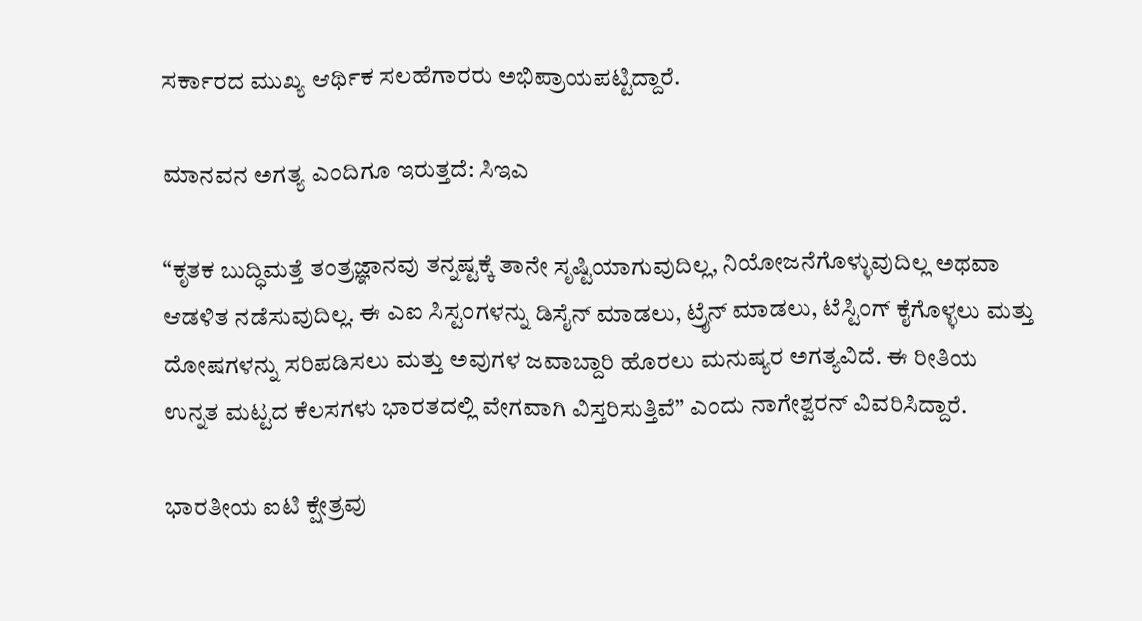ಸರ್ಕಾರದ ಮುಖ್ಯ ಆರ್ಥಿಕ ಸಲಹೆಗಾರರು ಅಭಿಪ್ರಾಯಪಟ್ಟಿದ್ದಾರೆ.

ಮಾನವನ ಅಗತ್ಯ ಎಂದಿಗೂ ಇರುತ್ತದೆ: ಸಿಇಎ

“ಕೃತಕ ಬುದ್ಧಿಮತ್ತೆ ತಂತ್ರಜ್ಞಾನವು ತನ್ನಷ್ಟಕ್ಕೆ ತಾನೇ ಸೃಷ್ಟಿಯಾಗುವುದಿಲ್ಲ, ನಿಯೋಜನೆಗೊಳ್ಳುವುದಿಲ್ಲ ಅಥವಾ ಆಡಳಿತ ನಡೆಸುವುದಿಲ್ಲ. ಈ ಎಐ ಸಿಸ್ಟಂಗಳನ್ನು ಡಿಸೈನ್ ಮಾಡಲು, ಟ್ರೈನ್ ಮಾಡಲು, ಟೆಸ್ಟಿಂಗ್ ಕೈಗೊಳ್ಳಲು ಮತ್ತು ದೋಷಗಳನ್ನು ಸರಿಪಡಿಸಲು ಮತ್ತು ಅವುಗಳ ಜವಾಬ್ದಾರಿ ಹೊರಲು ಮನುಷ್ಯರ ಅಗತ್ಯವಿದೆ. ಈ ರೀತಿಯ ಉನ್ನತ ಮಟ್ಟದ ಕೆಲಸಗಳು ಭಾರತದಲ್ಲಿ ವೇಗವಾಗಿ ವಿಸ್ತರಿಸುತ್ತಿವೆ” ಎಂದು ನಾಗೇಶ್ವರನ್ ವಿವರಿಸಿದ್ದಾರೆ.

ಭಾರತೀಯ ಐಟಿ ಕ್ಷೇತ್ರವು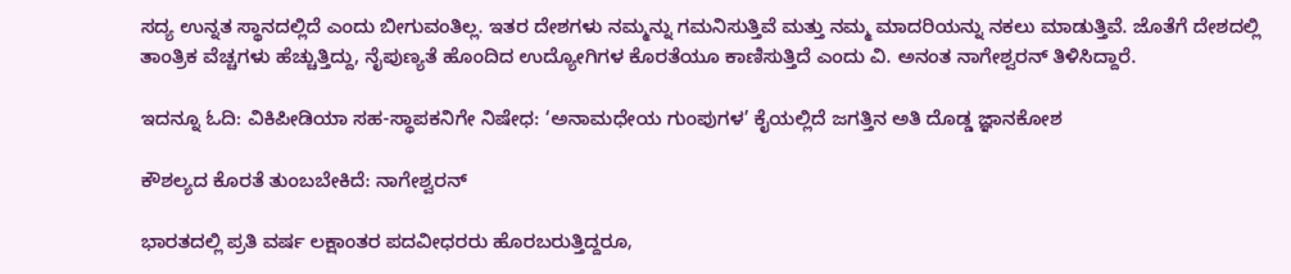ಸದ್ಯ ಉನ್ನತ ಸ್ಥಾನದಲ್ಲಿದೆ ಎಂದು ಬೀಗುವಂತಿಲ್ಲ. ಇತರ ದೇಶಗಳು ನಮ್ಮನ್ನು ಗಮನಿಸುತ್ತಿವೆ ಮತ್ತು ನಮ್ಮ ಮಾದರಿಯನ್ನು ನಕಲು ಮಾಡುತ್ತಿವೆ. ಜೊತೆಗೆ ದೇಶದಲ್ಲಿ ತಾಂತ್ರಿಕ ವೆಚ್ಚಗಳು ಹೆಚ್ಚುತ್ತಿದ್ದು, ನೈಪುಣ್ಯತೆ ಹೊಂದಿದ ಉದ್ಯೋಗಿಗಳ ಕೊರತೆಯೂ ಕಾಣಿಸುತ್ತಿದೆ ಎಂದು ವಿ. ಅನಂತ ನಾಗೇಶ್ವರನ್ ತಿಳಿಸಿದ್ದಾರೆ.

ಇದನ್ನೂ ಓದಿ: ವಿಕಿಪೀಡಿಯಾ ಸಹ-ಸ್ಥಾಪಕನಿಗೇ ನಿಷೇಧ: ‘ಅನಾಮಧೇಯ ಗುಂಪುಗಳ’ ಕೈಯಲ್ಲಿದೆ ಜಗತ್ತಿನ ಅತಿ ದೊಡ್ಡ ಜ್ಞಾನಕೋಶ

ಕೌಶಲ್ಯದ ಕೊರತೆ ತುಂಬಬೇಕಿದೆ: ನಾಗೇಶ್ವರನ್

ಭಾರತದಲ್ಲಿ ಪ್ರತಿ ವರ್ಷ ಲಕ್ಷಾಂತರ ಪದವೀಧರರು ಹೊರಬರುತ್ತಿದ್ದರೂ,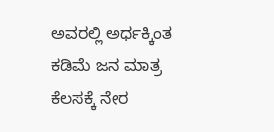ಅವರಲ್ಲಿ ಅರ್ಧಕ್ಕಿಂತ ಕಡಿಮೆ ಜನ ಮಾತ್ರ ಕೆಲಸಕ್ಕೆ ನೇರ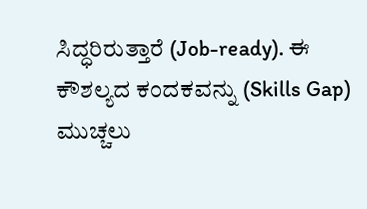ಸಿದ್ಧರಿರುತ್ತಾರೆ (Job-ready). ಈ ಕೌಶಲ್ಯದ ಕಂದಕವನ್ನು (Skills Gap) ಮುಚ್ಚಲು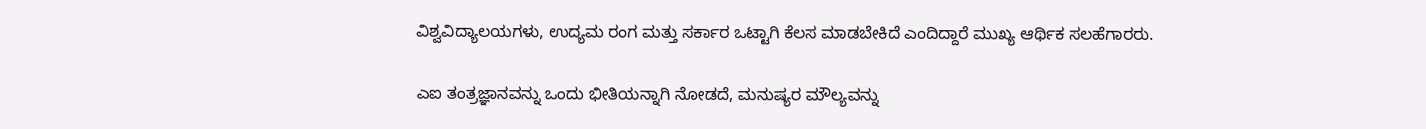ವಿಶ್ವವಿದ್ಯಾಲಯಗಳು, ಉದ್ಯಮ ರಂಗ ಮತ್ತು ಸರ್ಕಾರ ಒಟ್ಟಾಗಿ ಕೆಲಸ ಮಾಡಬೇಕಿದೆ ಎಂದಿದ್ದಾರೆ ಮುಖ್ಯ ಆರ್ಥಿಕ ಸಲಹೆಗಾರರು.

ಎಐ ತಂತ್ರಜ್ಞಾನವನ್ನು ಒಂದು ಭೀತಿಯನ್ನಾಗಿ ನೋಡದೆ, ಮನುಷ್ಯರ ಮೌಲ್ಯವನ್ನು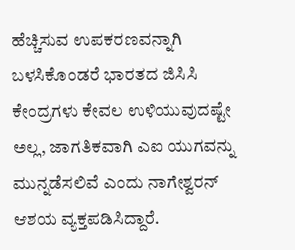ಹೆಚ್ಚಿಸುವ ಉಪಕರಣವನ್ನಾಗಿ ಬಳಸಿಕೊಂಡರೆ ಭಾರತದ ಜಿಸಿಸಿ ಕೇಂದ್ರಗಳು ಕೇವಲ ಉಳಿಯುವುದಷ್ಟೇ ಅಲ್ಲ, ಜಾಗತಿಕವಾಗಿ ಎಐ ಯುಗವನ್ನು ಮುನ್ನಡೆಸಲಿವೆ ಎಂದು ನಾಗೇಶ್ವರನ್ ಆಶಯ ವ್ಯಕ್ತಪಡಿಸಿದ್ದಾರೆ.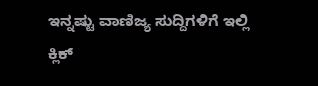ಇನ್ನಷ್ಟು ವಾಣಿಜ್ಯ ಸುದ್ದಿಗಳಿಗೆ ಇಲ್ಲಿ ಕ್ಲಿಕ್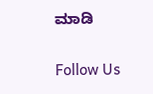ಮಾಡಿ

Follow Us